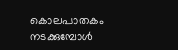കൊലപാതകം നടക്കുമ്പോൾ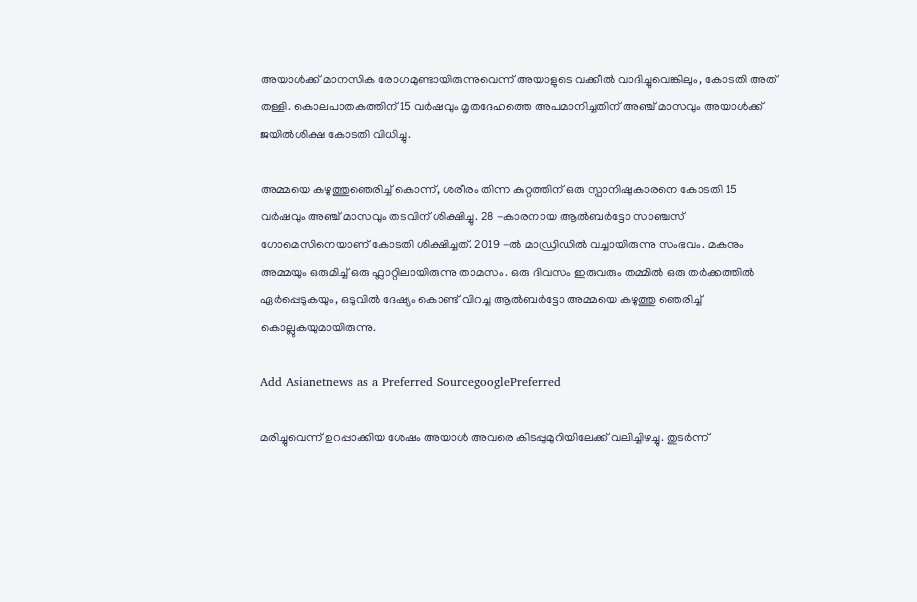അയാൾക്ക് മാനസിക രോഗമുണ്ടായിരുന്നുവെന്ന് അയാളുടെ വക്കീൽ വാദിച്ചുവെങ്കിലും, കോടതി അത് തള്ളി. കൊലപാതകത്തിന് 15 വർഷവും മൃതദേഹത്തെ അപമാനിച്ചതിന് അഞ്ച് മാസവും അയാൾക്ക് ജയിൽശിക്ഷ കോടതി വിധിച്ചു.

അമ്മയെ കഴുത്തുഞെരിച്ച് കൊന്ന്, ശരീരം തിന്ന കുറ്റത്തിന് ഒരു സ്പാനിഷുകാരനെ കോടതി 15 വർഷവും അഞ്ച് മാസവും തടവിന് ശിക്ഷിച്ചു. 28 -കാരനായ ആൽബർട്ടോ സാഞ്ചസ് ഗോമെസിനെയാണ് കോടതി ശിക്ഷിച്ചത്. 2019 -ൽ മാഡ്രിഡിൽ വച്ചായിരുന്നു സംഭവം. മകനും അമ്മയും ഒരുമിച്ച് ഒരു ഫ്ലാറ്റിലായിരുന്നു താമസം. ഒരു ദിവസം ഇരുവരും തമ്മിൽ ഒരു തർക്കത്തിൽ ഏർപ്പെടുകയും, ഒടുവിൽ ദേഷ്യം കൊണ്ട് വിറച്ച ആൽബർട്ടോ അമ്മയെ കഴുത്തു ഞെരിച്ച് കൊല്ലുകയുമായിരുന്നു.

Add Asianetnews as a Preferred SourcegooglePreferred

മരിച്ചുവെന്ന് ഉറപ്പാക്കിയ ശേഷം അയാൾ അവരെ കിടപ്പുമുറിയിലേക്ക് വലിച്ചിഴച്ചു. തുടർന്ന്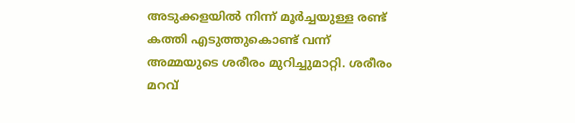അടുക്കളയിൽ നിന്ന് മൂർച്ചയുള്ള രണ്ട് കത്തി എടുത്തുകൊണ്ട് വന്ന് അമ്മയുടെ ശരീരം മുറിച്ചുമാറ്റി. ശരീരം മറവ്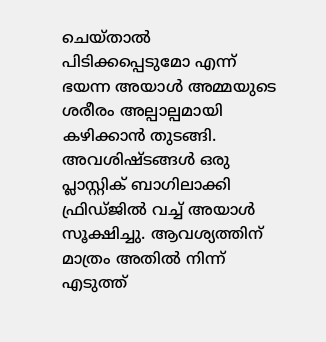ചെയ്താൽ പിടിക്കപ്പെടുമോ എന്ന് ഭയന്ന അയാൾ അമ്മയുടെ ശരീരം അല്പാല്പമായി കഴിക്കാൻ തുടങ്ങി. അവശിഷ്ടങ്ങൾ ഒരു പ്ലാസ്റ്റിക് ബാഗിലാക്കി ഫ്രിഡ്ജിൽ വച്ച് അയാൾ സൂക്ഷിച്ചു. ആവശ്യത്തിന് മാത്രം അതിൽ നിന്ന് എടുത്ത്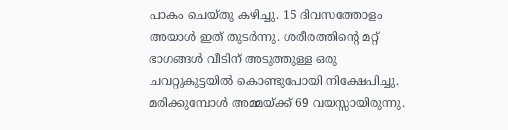പാകം ചെയ്തു കഴിച്ചു. 15 ദിവസത്തോളം അയാൾ ഇത് തുടർന്നു. ശരീരത്തിന്റെ മറ്റ് ഭാഗങ്ങൾ വീടിന് അടുത്തുള്ള ഒരു ചവറ്റുകുട്ടയിൽ കൊണ്ടുപോയി നിക്ഷേപിച്ചു. മരിക്കുമ്പോൾ അമ്മയ്ക്ക് 69 വയസ്സായിരുന്നു.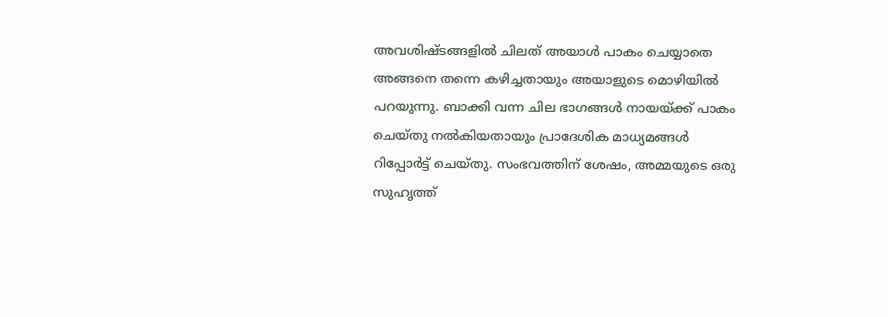അവശിഷ്ടങ്ങളിൽ ചിലത് അയാൾ പാകം ചെയ്യാതെ അങ്ങനെ തന്നെ കഴിച്ചതായും അയാളുടെ മൊഴിയിൽ പറയുന്നു. ബാക്കി വന്ന ചില ഭാഗങ്ങൾ നായയ്ക്ക് പാകം ചെയ്തു നൽകിയതായും പ്രാദേശിക മാധ്യമങ്ങൾ റിപ്പോർട്ട് ചെയ്തു. സംഭവത്തിന് ശേഷം, അമ്മയുടെ ഒരു സുഹൃത്ത്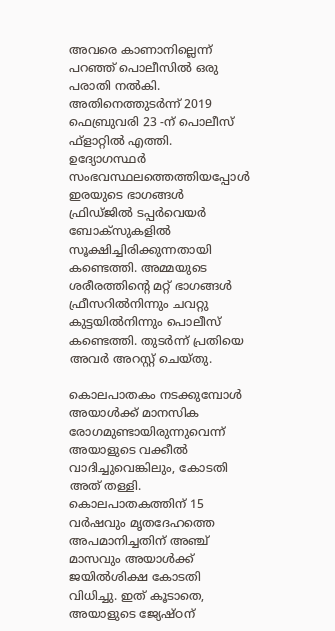അവരെ കാണാനില്ലെന്ന് പറഞ്ഞ് പൊലീസിൽ ഒരു പരാതി നൽകി. അതിനെത്തുടർന്ന് 2019 ഫെബ്രുവരി 23 -ന് പൊലീസ് ഫ്ളാറ്റിൽ എത്തി. ഉദ്യോഗസ്ഥർ സംഭവസ്ഥലത്തെത്തിയപ്പോൾ ഇരയുടെ ഭാഗങ്ങൾ ഫ്രിഡ്‌ജിൽ ടപ്പർവെയർ ബോക്സുകളിൽ സൂക്ഷിച്ചിരിക്കുന്നതായി കണ്ടെത്തി. അമ്മയുടെ ശരീരത്തിന്റെ മറ്റ് ഭാഗങ്ങൾ ഫ്രീസറിൽനിന്നും ചവറ്റു കുട്ടയിൽനിന്നും പൊലീസ് കണ്ടെത്തി. തുടർന്ന് പ്രതിയെ അവർ അറസ്റ്റ് ചെയ്‌തു.

കൊലപാതകം നടക്കുമ്പോൾ അയാൾക്ക് മാനസിക രോഗമുണ്ടായിരുന്നുവെന്ന് അയാളുടെ വക്കീൽ വാദിച്ചുവെങ്കിലും, കോടതി അത് തള്ളി. കൊലപാതകത്തിന് 15 വർഷവും മൃതദേഹത്തെ അപമാനിച്ചതിന് അഞ്ച് മാസവും അയാൾക്ക് ജയിൽശിക്ഷ കോടതി വിധിച്ചു. ഇത് കൂടാതെ, അയാളുടെ ജ്യേഷ്ഠന്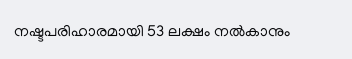നഷ്ടപരിഹാരമായി 53 ലക്ഷം നൽകാനും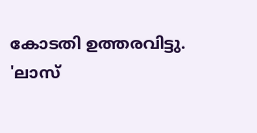കോടതി ഉത്തരവിട്ടു. 'ലാസ്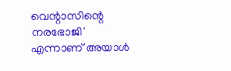വെന്റാസിന്റെ നരഭോജി' എന്നാണ് അയാൾ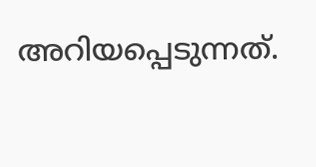അറിയപ്പെടുന്നത്.